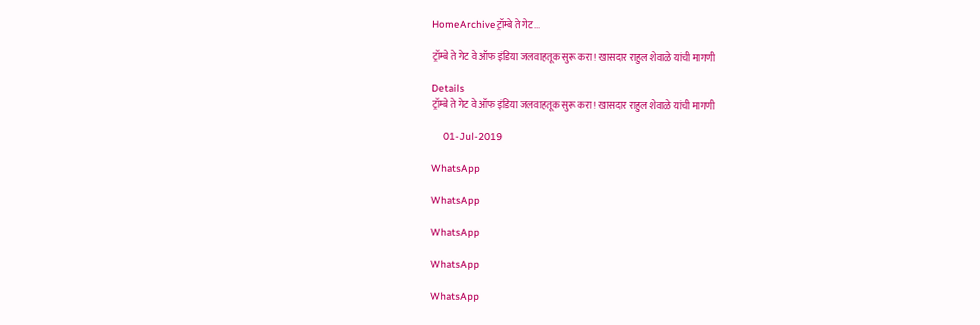HomeArchiveट्रॉम्बे ते गेट...

ट्रॉम्बे ते गेट वे ऑफ इंडिया जलवाहतूक सुरू करा! खासदार राहुल शेवाळे यांची मागणी

Details
ट्रॉम्बे ते गेट वे ऑफ इंडिया जलवाहतूक सुरू करा! खासदार राहुल शेवाळे यांची मागणी

    01-Jul-2019

WhatsApp

WhatsApp

WhatsApp

WhatsApp

WhatsApp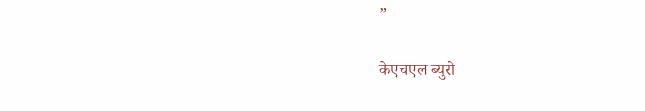”

केएचएल ब्युरो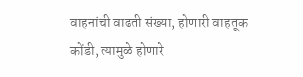वाहनांची वाढती संख्या, होणारी वाहतूक कोंडी, त्यामुळे होणारे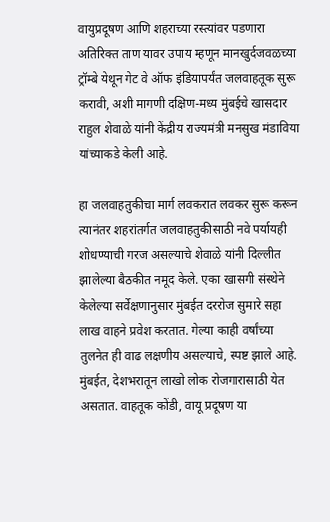वायुप्रदूषण आणि शहराच्या रस्त्यांवर पडणारा अतिरिक्त ताण यावर उपाय म्हणून मानखुर्दजवळच्या ट्रॉम्बे येथून गेट वे ऑफ इंडियापर्यंत जलवाहतूक सुरू करावी, अशी मागणी दक्षिण-मध्य मुंबईचे खासदार राहुल शेवाळे यांनी केंद्रीय राज्यमंत्री मनसुख मंडाविया यांच्याकडे केली आहे.

हा जलवाहतुकीचा मार्ग लवकरात लवकर सुरू करून त्यानंतर शहरांतर्गत जलवाहतुकीसाठी नवे पर्यायही शोधण्याची गरज असल्याचे शेवाळे यांनी दिल्लीत झालेल्या बैठकीत नमूद केले. एका खासगी संस्थेने केलेल्या सर्वेक्षणानुसार मुंबईत दररोज सुमारे सहा लाख वाहने प्रवेश करतात. गेल्या काही वर्षांच्या तुलनेत ही वाढ लक्षणीय असल्याचे, स्पष्ट झाले आहे. मुंबईत, देशभरातून लाखो लोक रोजगारासाठी येत असतात. वाहतूक कोंडी, वायू प्रदूषण या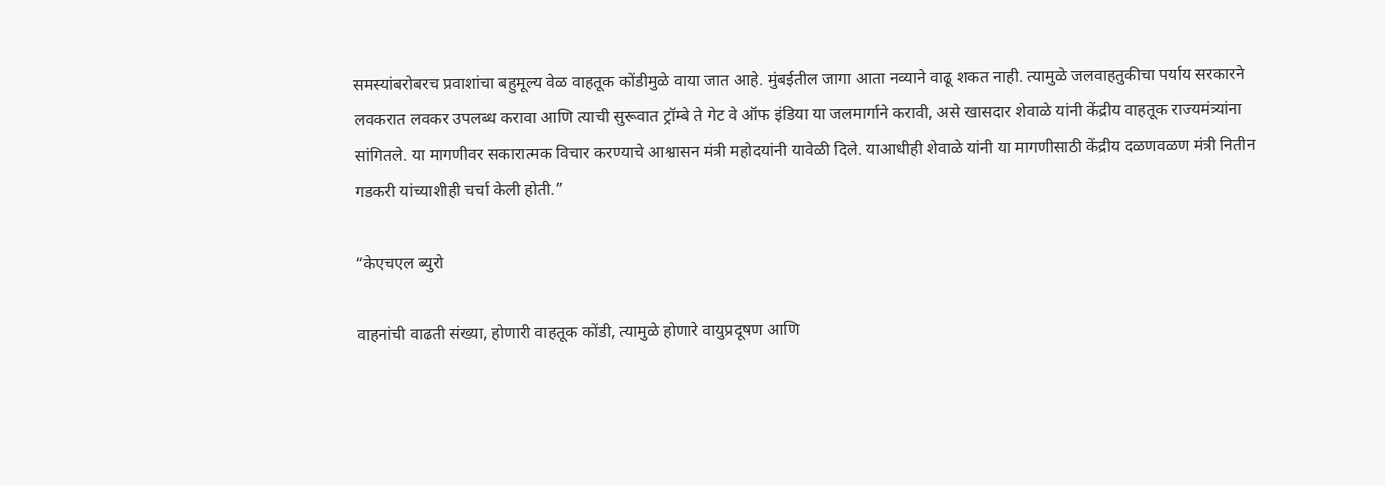समस्यांबरोबरच प्रवाशांचा बहुमूल्य वेळ वाहतूक कोंडीमुळे वाया जात आहे. मुंबईतील जागा आता नव्याने वाढू शकत नाही. त्यामुळे जलवाहतुकीचा पर्याय सरकारने लवकरात लवकर उपलब्ध करावा आणि त्याची सुरूवात ट्रॉम्बे ते गेट वे ऑफ इंडिया या जलमार्गाने करावी, असे खासदार शेवाळे यांनी केंद्रीय वाहतूक राज्यमंत्र्यांना सांगितले. या मागणीवर सकारात्मक विचार करण्याचे आश्वासन मंत्री महोदयांनी यावेळी दिले. याआधीही शेवाळे यांनी या मागणीसाठी केंद्रीय दळणवळण मंत्री नितीन गडकरी यांच्याशीही चर्चा केली होती.”

“केएचएल ब्युरो

वाहनांची वाढती संख्या, होणारी वाहतूक कोंडी, त्यामुळे होणारे वायुप्रदूषण आणि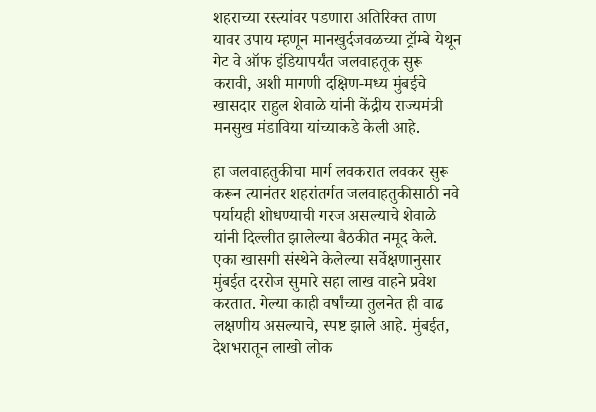शहराच्या रस्त्यांवर पडणारा अतिरिक्त ताण यावर उपाय म्हणून मानखुर्दजवळच्या ट्रॉम्बे येथून गेट वे ऑफ इंडियापर्यंत जलवाहतूक सुरू करावी, अशी मागणी दक्षिण-मध्य मुंबईचे खासदार राहुल शेवाळे यांनी केंद्रीय राज्यमंत्री मनसुख मंडाविया यांच्याकडे केली आहे.

हा जलवाहतुकीचा मार्ग लवकरात लवकर सुरू करून त्यानंतर शहरांतर्गत जलवाहतुकीसाठी नवे पर्यायही शोधण्याची गरज असल्याचे शेवाळे यांनी दिल्लीत झालेल्या बैठकीत नमूद केले. एका खासगी संस्थेने केलेल्या सर्वेक्षणानुसार मुंबईत दररोज सुमारे सहा लाख वाहने प्रवेश करतात. गेल्या काही वर्षांच्या तुलनेत ही वाढ लक्षणीय असल्याचे, स्पष्ट झाले आहे. मुंबईत, देशभरातून लाखो लोक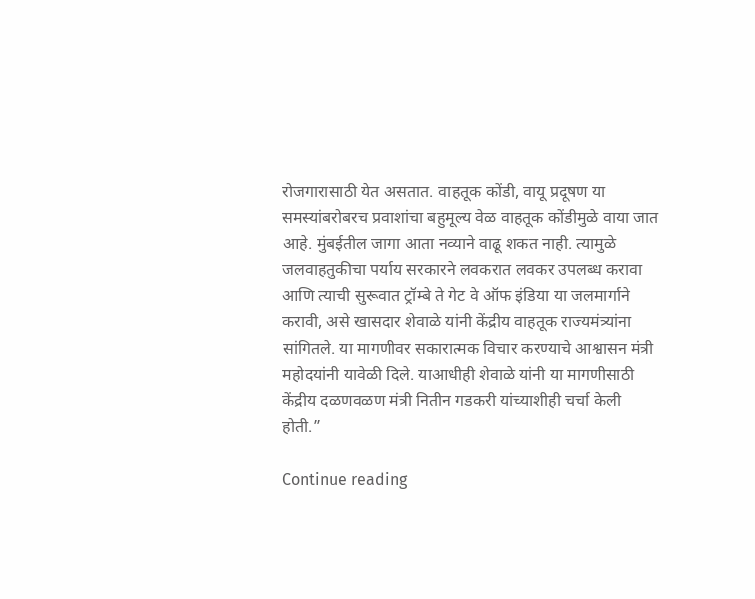रोजगारासाठी येत असतात. वाहतूक कोंडी, वायू प्रदूषण या समस्यांबरोबरच प्रवाशांचा बहुमूल्य वेळ वाहतूक कोंडीमुळे वाया जात आहे. मुंबईतील जागा आता नव्याने वाढू शकत नाही. त्यामुळे जलवाहतुकीचा पर्याय सरकारने लवकरात लवकर उपलब्ध करावा आणि त्याची सुरूवात ट्रॉम्बे ते गेट वे ऑफ इंडिया या जलमार्गाने करावी, असे खासदार शेवाळे यांनी केंद्रीय वाहतूक राज्यमंत्र्यांना सांगितले. या मागणीवर सकारात्मक विचार करण्याचे आश्वासन मंत्री महोदयांनी यावेळी दिले. याआधीही शेवाळे यांनी या मागणीसाठी केंद्रीय दळणवळण मंत्री नितीन गडकरी यांच्याशीही चर्चा केली होती.”

Continue reading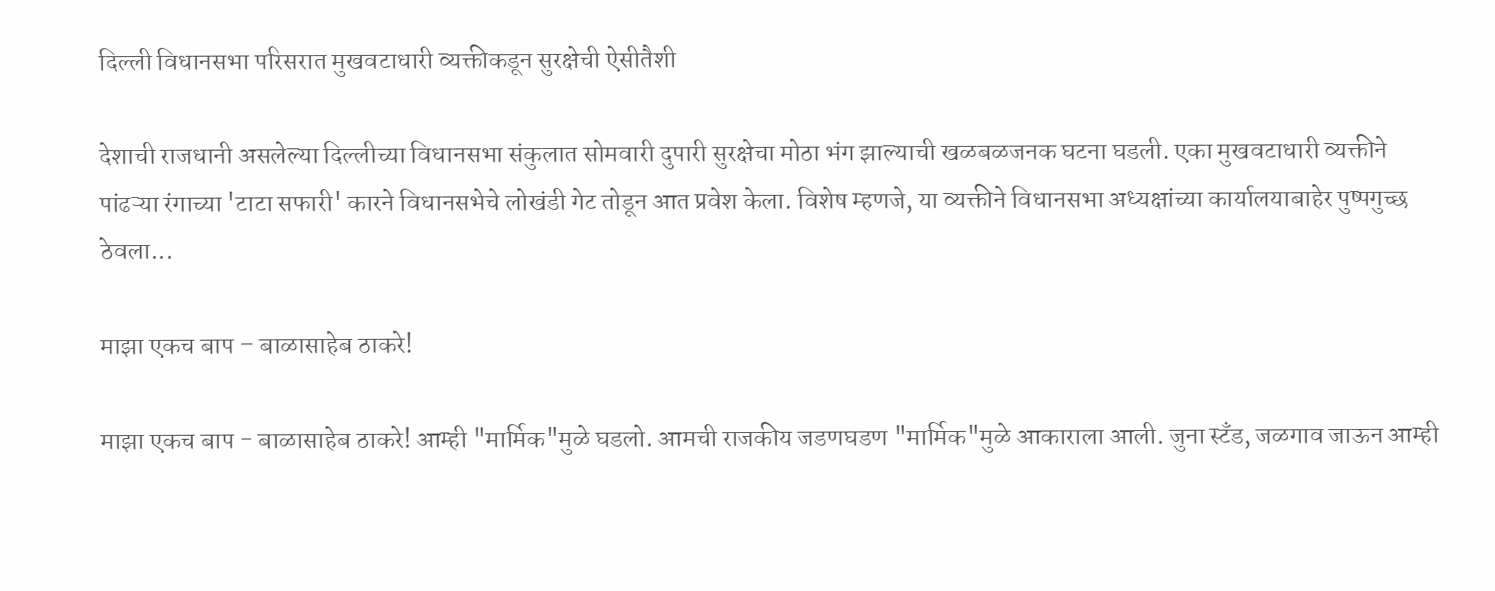दिल्ली विधानसभा परिसरात मुखवटाधारी व्यक्तीकडून सुरक्षेची ऐसीतैशी

देशाची राजधानी असलेल्या दिल्लीच्या विधानसभा संकुलात सोमवारी दुपारी सुरक्षेचा मोठा भंग झाल्याची खळबळजनक घटना घडली. एका मुखवटाधारी व्यक्तीने पांढऱ्या रंगाच्या 'टाटा सफारी' कारने विधानसभेचे लोखंडी गेट तोडून आत प्रवेश केला. विशेष म्हणजे, या व्यक्तीने विधानसभा अध्यक्षांच्या कार्यालयाबाहेर पुष्पगुच्छ ठेवला...

माझा एकच बाप – बाळासाहेब ठाकरे!

माझा एकच बाप - बाळासाहेब ठाकरे! आम्ही "मार्मिक"मुळे घडलो. आमची राजकीय जडणघडण "मार्मिक"मुळे आकाराला आली. जुना स्टँड, जळगाव जाऊन आम्ही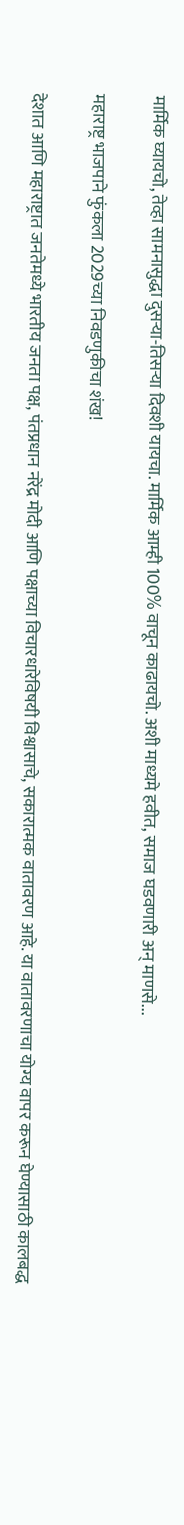मार्मिक घ्यायचो, तेव्हा सामनासुद्धा दुसऱ्या-तिसऱ्या दिवशी यायचा. मार्मिक आम्ही 100% वाचून काढायचो. अशी माध्यमे हवीत, समाज घडवणारी अन् माणसे...

महाराष्ट्र भाजपाने फुंकला 2029च्या निवडणुकीचा शंख!

देशात आणि महाराष्ट्रात जनतेमध्ये भारतीय जनता पक्ष, पंतप्रधान नरेंद्र मोदी आणि पक्षाच्या विचारधारेविषयी विश्वासाचे, सकारात्मक वातावरण आहे. या वातावरणाचा योग्य वापर करून घेण्यासाठी कालबद्ध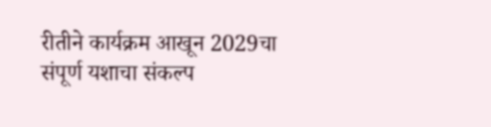रीतीने कार्यक्रम आखून 2029चा संपूर्ण यशाचा संकल्प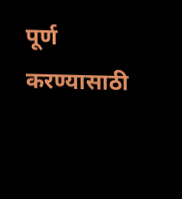पूर्ण करण्यासाठी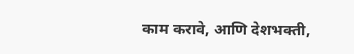काम करावे, आणि देशभक्ती,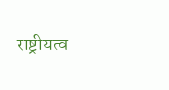राष्ट्रीयत्व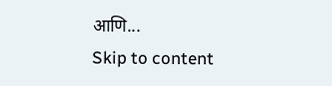आणि...
Skip to content